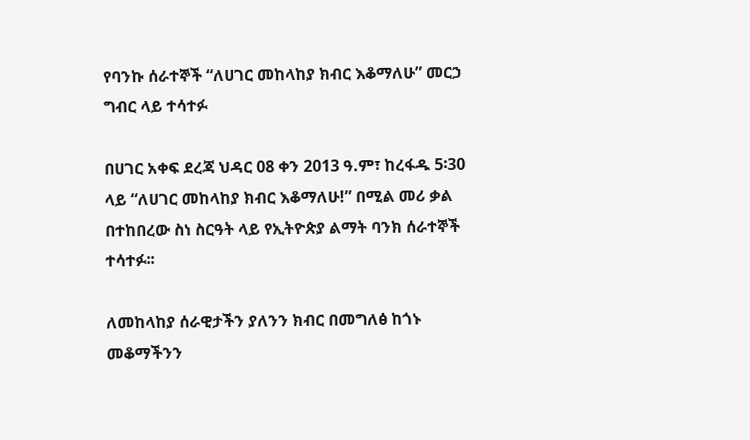የባንኩ ሰራተኞች “ለሀገር መከላከያ ክብር እቆማለሁ” መርኃ ግብር ላይ ተሳተፉ

በሀገር አቀፍ ደረጃ ህዳር 08 ቀን 2013 ዓ.ም፣ ከረፋዱ 5፡30 ላይ “ለሀገር መከላከያ ክብር እቆማለሁ!” በሚል መሪ ቃል በተከበረው ስነ ስርዓት ላይ የኢትዮጵያ ልማት ባንክ ሰራተኞች ተሳተፉ፡፡

ለመከላከያ ሰራዊታችን ያለንን ክብር በመግለፅ ከጎኑ መቆማችንን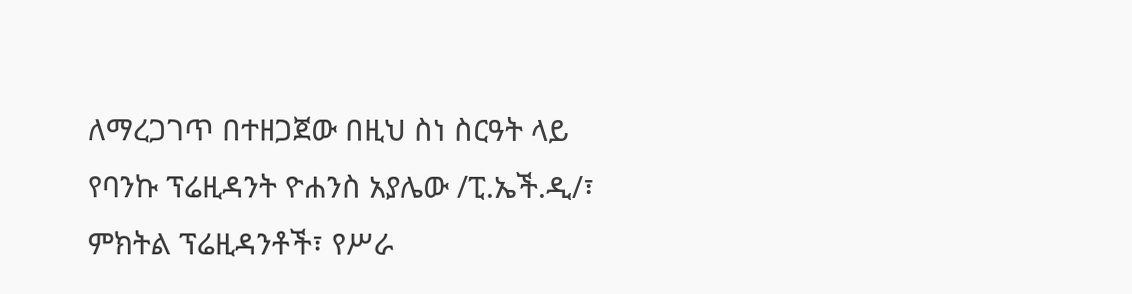ለማረጋገጥ በተዘጋጀው በዚህ ስነ ስርዓት ላይ የባንኩ ፕሬዚዳንት ዮሐንስ አያሌው /ፒ.ኤች.ዲ/፣ ምክትል ፕሬዚዳንቶች፣ የሥራ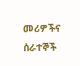መሪዎችና ሰራተኞች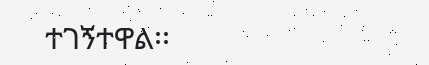ተገኝተዋል፡፡